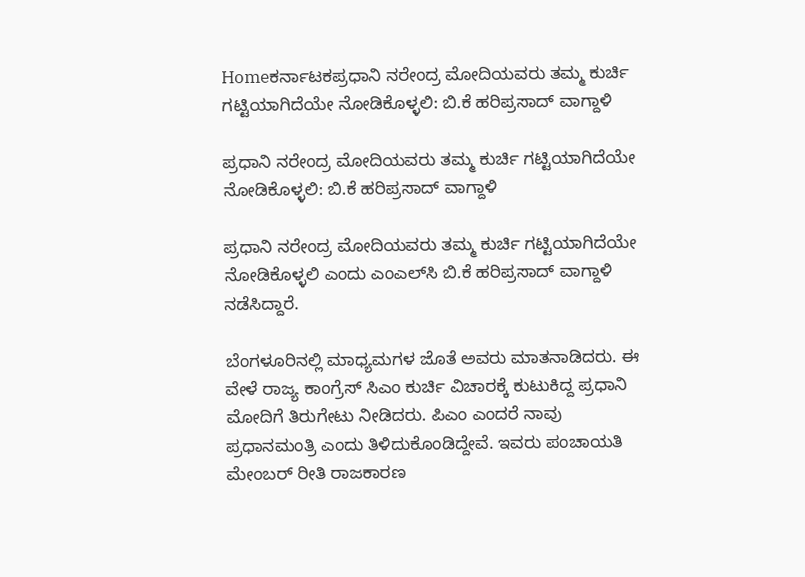Homeಕರ್ನಾಟಕಪ್ರಧಾನಿ ನರೇಂದ್ರ ಮೋದಿಯವರು ತಮ್ಮ ಕುರ್ಚಿ ಗಟ್ಟಿಯಾಗಿದೆಯೇ ನೋಡಿಕೊಳ್ಳಲಿ: ಬಿ.ಕೆ ಹರಿಪ್ರಸಾದ್ ವಾಗ್ದಾಳಿ

ಪ್ರಧಾನಿ ನರೇಂದ್ರ ಮೋದಿಯವರು ತಮ್ಮ ಕುರ್ಚಿ ಗಟ್ಟಿಯಾಗಿದೆಯೇ ನೋಡಿಕೊಳ್ಳಲಿ: ಬಿ.ಕೆ ಹರಿಪ್ರಸಾದ್ ವಾಗ್ದಾಳಿ

ಪ್ರಧಾನಿ ನರೇಂದ್ರ ಮೋದಿಯವರು ತಮ್ಮ ಕುರ್ಚಿ ಗಟ್ಟಿಯಾಗಿದೆಯೇ ನೋಡಿಕೊಳ್ಳಲಿ ಎಂದು ಎಂಎಲ್‌ಸಿ ಬಿ.ಕೆ ಹರಿಪ್ರಸಾದ್ ವಾಗ್ದಾಳಿ ನಡೆಸಿದ್ದಾರೆ.

ಬೆಂಗಳೂರಿನಲ್ಲಿ ಮಾಧ್ಯಮಗಳ ಜೊತೆ ಅವರು ಮಾತನಾಡಿದರು. ಈ ವೇಳೆ ರಾಜ್ಯ ಕಾಂಗ್ರೆಸ್ ಸಿಎಂ ಕುರ್ಚಿ ವಿಚಾರಕ್ಕೆ ಕುಟುಕಿದ್ದ ಪ್ರಧಾನಿ ಮೋದಿಗೆ ತಿರುಗೇಟು ನೀಡಿದರು. ಪಿಎಂ ಎಂದರೆ ನಾವು ಪ್ರಧಾನಮಂತ್ರಿ ಎಂದು ತಿಳಿದುಕೊಂಡಿದ್ದೇವೆ. ಇವರು ಪಂಚಾಯತಿ ಮೇಂಬರ್ ರೀತಿ ರಾಜಕಾರಣ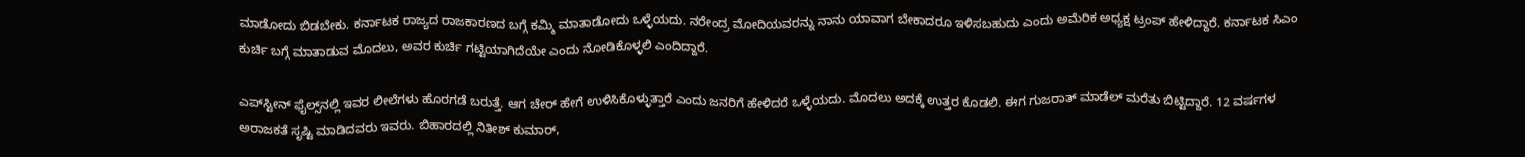ಮಾಡೋದು ಬಿಡಬೇಕು. ಕರ್ನಾಟಕ ರಾಜ್ಯದ ರಾಜಕಾರಣದ ಬಗ್ಗೆ ಕಮ್ಮಿ ಮಾತಾಡೋದು ಒಳ್ಳೆಯದು. ನರೇಂದ್ರ ಮೋದಿಯವರನ್ನು ನಾನು ಯಾವಾಗ ಬೇಕಾದರೂ ಇಳಿಸಬಹುದು ಎಂದು ಅಮೆರಿಕ ಅಧ್ಯಕ್ಷ ಟ್ರಂಪ್‌ ಹೇಳಿದ್ದಾರೆ. ಕರ್ನಾಟಕ ಸಿಎಂ ಕುರ್ಚಿ ಬಗ್ಗೆ ಮಾತಾಡುವ ಮೊದಲು, ಅವರ ಕುರ್ಚಿ ಗಟ್ಟಿಯಾಗಿದೆಯೇ ಎಂದು ನೋಡಿಕೊಳ್ಳಲಿ ಎಂದಿದ್ದಾರೆ.

ಎಪ್‍ಸ್ಟೀನ್ ಫೈಲ್ಸ್‌ನಲ್ಲಿ ಇವರ ಲೀಲೆಗಳು ಹೊರಗಡೆ ಬರುತ್ತೆ. ಆಗ ಚೇರ್‌ ಹೇಗೆ ಉಳಿಸಿಕೊಳ್ಳುತ್ತಾರೆ ಎಂದು ಜನರಿಗೆ ಹೇಳಿದರೆ ಒಳ್ಳೆಯದು. ಮೊದಲು ಅದಕ್ಕೆ ಉತ್ತರ ಕೊಡಲಿ. ಈಗ ಗುಜರಾತ್ ಮಾಡೆಲ್ ಮರೆತು ಬಿಟ್ಟಿದ್ದಾರೆ. 12 ವರ್ಷಗಳ ಅರಾಜಕತೆ ಸೃಷ್ಟಿ ಮಾಡಿದವರು ಇವರು. ಬಿಹಾರದಲ್ಲಿ ನಿತೀಶ್ ಕುಮಾರ್,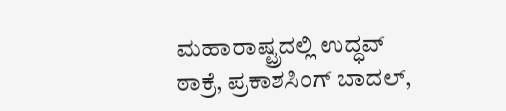ಮಹಾರಾಷ್ಟ್ರದಲ್ಲಿ ಉದ್ಧವ್ ಠಾಕ್ರೆ, ಪ್ರಕಾಶಸಿಂಗ್ ಬಾದಲ್,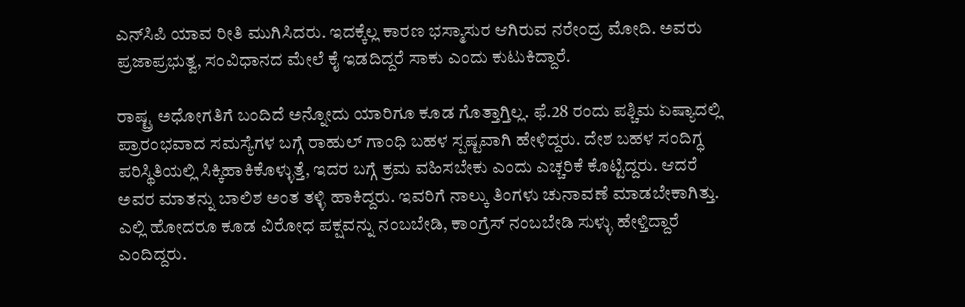ಎನ್‍ಸಿಪಿ ಯಾವ ರೀತಿ ಮುಗಿಸಿದರು. ಇದಕ್ಕೆಲ್ಲ ಕಾರಣ ಭಸ್ಮಾಸುರ ಆಗಿರುವ ನರೇಂದ್ರ ಮೋದಿ. ಅವರು ಪ್ರಜಾಪ್ರಭುತ್ವ, ಸಂವಿಧಾನದ ಮೇಲೆ ಕೈ ಇಡದಿದ್ದರೆ ಸಾಕು ಎಂದು ಕುಟುಕಿದ್ದಾರೆ.

ರಾಷ್ಟ್ರ ಅಧೋಗತಿಗೆ ಬಂದಿದೆ ಅನ್ನೋದು ಯಾರಿಗೂ ಕೂಡ ಗೊತ್ತಾಗ್ತಿಲ್ಲ. ಫೆ.28 ರಂದು ಪಶ್ಚಿಮ ಏಷ್ಯಾದಲ್ಲಿ ಪ್ರಾರಂಭವಾದ ಸಮಸ್ಯೆಗಳ ಬಗ್ಗೆ ರಾಹುಲ್ ಗಾಂಧಿ ಬಹಳ ಸ್ಪಷ್ಟವಾಗಿ ಹೇಳಿದ್ದರು. ದೇಶ ಬಹಳ ಸಂದಿಗ್ಧ ಪರಿಸ್ಥಿತಿಯಲ್ಲಿ ಸಿಕ್ಕಿಹಾಕಿಕೊಳ್ಳುತ್ತೆ, ಇದರ ಬಗ್ಗೆ ಕ್ರಮ ವಹಿಸಬೇಕು ಎಂದು ಎಚ್ಚರಿಕೆ ಕೊಟ್ಟಿದ್ದರು. ಆದರೆ ಅವರ ಮಾತನ್ನು ಬಾಲಿಶ ಅಂತ ತಳ್ಳಿ ಹಾಕಿದ್ದರು. ಇವರಿಗೆ ನಾಲ್ಕು ತಿಂಗಳು ಚುನಾವಣೆ ಮಾಡಬೇಕಾಗಿತ್ತು. ಎಲ್ಲಿ ಹೋದರೂ ಕೂಡ ವಿರೋಧ ಪಕ್ಷವನ್ನು ನಂಬಬೇಡಿ, ಕಾಂಗ್ರೆಸ್ ನಂಬಬೇಡಿ ಸುಳ್ಳು ಹೇಳ್ತಿದ್ದಾರೆ ಎಂದಿದ್ದರು.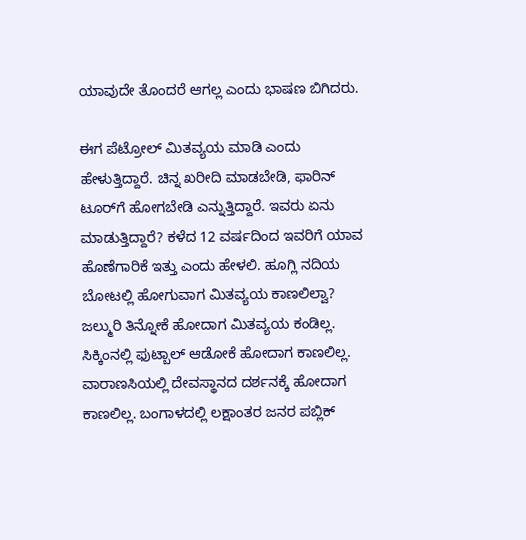ಯಾವುದೇ ತೊಂದರೆ ಆಗಲ್ಲ ಎಂದು ಭಾಷಣ ಬಿಗಿದರು.

ಈಗ ಪೆಟ್ರೋಲ್ ಮಿತವ್ಯಯ ಮಾಡಿ ಎಂದು ಹೇಳುತ್ತಿದ್ದಾರೆ. ಚಿನ್ನ ಖರೀದಿ ಮಾಡಬೇಡಿ, ಫಾರಿನ್ ಟೂರ್‌ಗೆ ಹೋಗಬೇಡಿ ಎನ್ನುತ್ತಿದ್ದಾರೆ. ಇವರು ಏನು ಮಾಡುತ್ತಿದ್ದಾರೆ? ಕಳೆದ 12 ವರ್ಷದಿಂದ ಇವರಿಗೆ ಯಾವ ಹೊಣೆಗಾರಿಕೆ ಇತ್ತು ಎಂದು ಹೇಳಲಿ. ಹೂಗ್ಲಿ ನದಿಯ ಬೋಟಲ್ಲಿ ಹೋಗುವಾಗ ಮಿತವ್ಯಯ ಕಾಣಲಿಲ್ವಾ? ಜಲ್ಮುರಿ ತಿನ್ನೋಕೆ ಹೋದಾಗ ಮಿತವ್ಯಯ ಕಂಡಿಲ್ಲ. ಸಿಕ್ಕಿಂನಲ್ಲಿ ಫುಟ್ಬಾಲ್ ಆಡೋಕೆ ಹೋದಾಗ ಕಾಣಲಿಲ್ಲ. ವಾರಾಣಸಿಯಲ್ಲಿ ದೇವಸ್ಥಾನದ ದರ್ಶನಕ್ಕೆ ಹೋದಾಗ ಕಾಣಲಿಲ್ಲ. ಬಂಗಾಳದಲ್ಲಿ ಲಕ್ಷಾಂತರ ಜನರ ಪಬ್ಲಿಕ್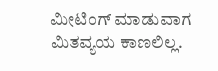ಮೀಟಿಂಗ್ ಮಾಡುವಾಗ ಮಿತವ್ಯಯ ಕಾಣಲಿಲ್ಲ.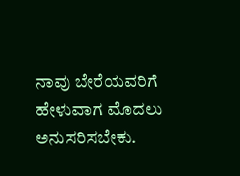ನಾವು ಬೇರೆಯವರಿಗೆ ಹೇಳುವಾಗ ಮೊದಲು ಅನುಸರಿಸಬೇಕು.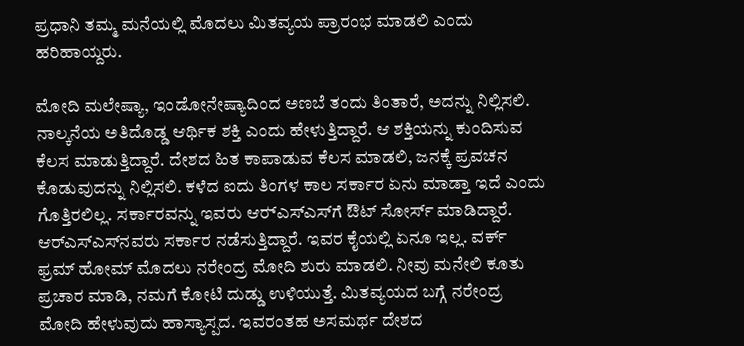ಪ್ರಧಾನಿ ತಮ್ಮ ಮನೆಯಲ್ಲಿ ಮೊದಲು ಮಿತವ್ಯಯ ಪ್ರಾರಂಭ ಮಾಡಲಿ ಎಂದು ಹರಿಹಾಯ್ದರು.

ಮೋದಿ ಮಲೇಷ್ಯಾ, ಇಂಡೋನೇಷ್ಯಾದಿಂದ ಅಣಬೆ ತಂದು ತಿಂತಾರೆ, ಅದನ್ನು ನಿಲ್ಲಿಸಲಿ. ನಾಲ್ಕನೆಯ ಅತಿದೊಡ್ಡ ಆರ್ಥಿಕ ಶಕ್ತಿ ಎಂದು ಹೇಳುತ್ತಿದ್ದಾರೆ. ಆ ಶಕ್ತಿಯನ್ನು ಕುಂದಿಸುವ ಕೆಲಸ ಮಾಡುತ್ತಿದ್ದಾರೆ. ದೇಶದ ಹಿತ ಕಾಪಾಡುವ ಕೆಲಸ ಮಾಡಲಿ, ಜನಕ್ಕೆ ಪ್ರವಚನ ಕೊಡುವುದನ್ನು ನಿಲ್ಲಿಸಲಿ. ಕಳೆದ ಐದು ತಿಂಗಳ ಕಾಲ ಸರ್ಕಾರ ಏನು ಮಾಡ್ತಾ ಇದೆ ಎಂದು ಗೊತ್ತಿರಲಿಲ್ಲ. ಸರ್ಕಾರವನ್ನು ಇವರು ಆರ್‍ಎಸ್‌ಎಸ್‌ಗೆ ಔಟ್ ಸೋರ್ಸ್ ಮಾಡಿದ್ದಾರೆ. ಆರ್‌ಎಸ್‌ಎಸ್‌ನವರು ಸರ್ಕಾರ ನಡೆಸುತ್ತಿದ್ದಾರೆ. ಇವರ ಕೈಯಲ್ಲಿ ಏನೂ ಇಲ್ಲ. ವರ್ಕ್ ಫ್ರಮ್ ಹೋಮ್ ಮೊದಲು ನರೇಂದ್ರ ಮೋದಿ ಶುರು ಮಾಡಲಿ. ನೀವು ಮನೇಲಿ ಕೂತು ಪ್ರಚಾರ ಮಾಡಿ, ನಮಗೆ ಕೋಟಿ ದುಡ್ಡು ಉಳಿಯುತ್ತೆ. ಮಿತವ್ಯಯದ ಬಗ್ಗೆ ನರೇಂದ್ರ ಮೋದಿ ಹೇಳುವುದು ಹಾಸ್ಯಾಸ್ಪದ. ಇವರಂತಹ ಅಸಮರ್ಥ ದೇಶದ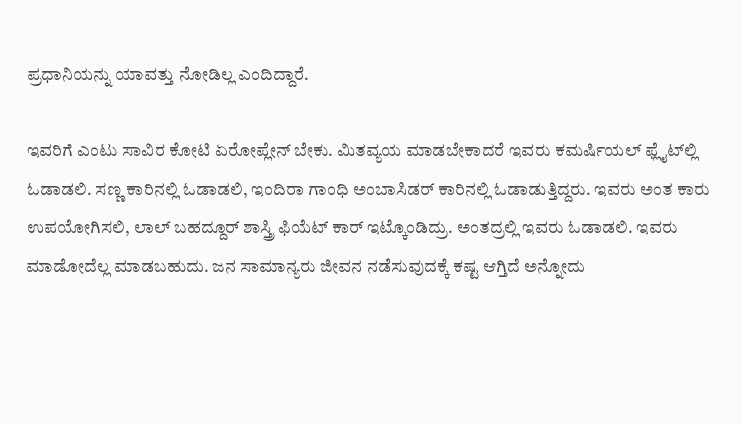ಪ್ರಧಾನಿಯನ್ನು ಯಾವತ್ತು ನೋಡಿಲ್ಲ ಎಂದಿದ್ದಾರೆ.

ಇವರಿಗೆ ಎಂಟು ಸಾವಿರ ಕೋಟಿ ಏರೋಪ್ಲೇನ್ ಬೇಕು. ಮಿತವ್ಯಯ ಮಾಡಬೇಕಾದರೆ ಇವರು ಕಮರ್ಷಿಯಲ್ ಫ್ಲೈಟ್‌ಲ್ಲಿ ಓಡಾಡಲಿ. ಸಣ್ಣ ಕಾರಿನಲ್ಲಿ ಓಡಾಡಲಿ, ಇಂದಿರಾ ಗಾಂಧಿ ಅಂಬಾಸಿಡರ್ ಕಾರಿನಲ್ಲಿ ಓಡಾಡುತ್ತಿದ್ದರು. ಇವರು ಅಂತ ಕಾರು ಉಪಯೋಗಿಸಲಿ, ಲಾಲ್ ಬಹದ್ದೂರ್ ಶಾಸ್ತ್ರಿ ಫಿಯೆಟ್ ಕಾರ್ ಇಟ್ಕೊಂಡಿದ್ರು. ಅಂತದ್ರಲ್ಲಿ ಇವರು ಓಡಾಡಲಿ. ಇವರು ಮಾಡೋದೆಲ್ಲ ಮಾಡಬಹುದು. ಜನ ಸಾಮಾನ್ಯರು ಜೀವನ ನಡೆಸುವುದಕ್ಕೆ ಕಷ್ಟ ಆಗ್ತಿದೆ ಅನ್ನೋದು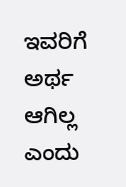ಇವರಿಗೆ ಅರ್ಥ ಆಗಿಲ್ಲ ಎಂದು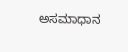ಅಸಮಾಧಾನ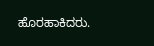ಹೊರಹಾಕಿದರು.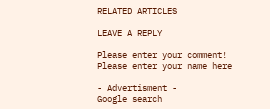RELATED ARTICLES

LEAVE A REPLY

Please enter your comment!
Please enter your name here

- Advertisment -
Google search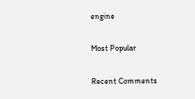engine

Most Popular

Recent Comments